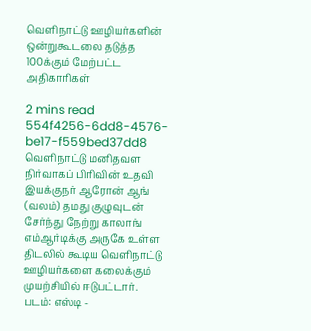வெளிநாட்டு ஊழியர்களின் ஒன்றுகூடலை தடுத்த 100க்கும் மேற்பட்ட அதிகாரிகள்

2 mins read
554f4256-6dd8-4576-be17-f559bed37dd8
வெளிநாட்டு மனிதவள நிர்வாகப் பிரிவின் உதவி இயக்குநர் ஆரோன் ஆங் (வலம்) தமது குழுவுடன் சேர்ந்து நேற்று காலாங் எம்ஆர்டிக்கு அருகே உள்ள திடலில் கூடிய வெளிநாட்டு ஊழியர்களை கலைக்கும் முயற்சியில் ஈடுபட்டார். படம்: எஸ்டி -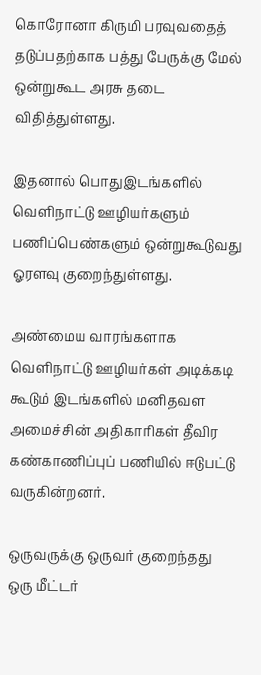கொரோனா கிருமி பரவுவதைத் தடுப்பதற்காக பத்து பேருக்கு மேல் ஒன்றுகூட அரசு தடை விதித்துள்ளது.

இதனால் பொதுஇடங்களில் வெளிநாட்டு ஊழியர்களும் பணிப்பெண்களும் ஒன்றுகூடுவது ஓரளவு குறைந்துள்ளது.

அண்மைய வாரங்களாக வெளிநாட்டு ஊழியர்கள் அடிக்கடி கூடும் இடங்களில் மனிதவள அமைச்சின் அதிகாரிகள் தீவிர கண்காணிப்புப் பணியில் ஈடுபட்டு வருகின்றனர்.

ஒருவருக்கு ஒருவர் குறைந்தது ஒரு மீட்டர்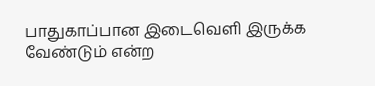பாதுகாப்பான இடைவெளி இருக்க வேண்டும் என்ற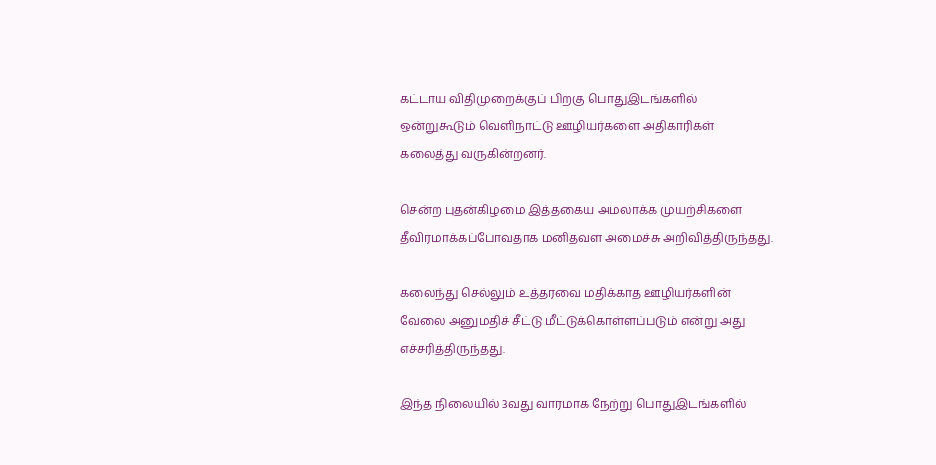கட்டாய விதிமுறைக்குப் பிறகு பொதுஇடங்களில் ஒன்றுகூடும் வெளிநாட்டு ஊழியர்களை அதிகாரிகள் கலைத்து வருகின்றனர்.

சென்ற புதன்கிழமை இத்தகைய அமலாக்க முயற்சிகளை தீவிரமாக்கப்போவதாக மனிதவள அமைச்சு அறிவித்திருந்தது.

கலைந்து செல்லும் உத்தரவை மதிக்காத ஊழியர்களின் வேலை அனுமதிச் சீட்டு மீட்டுக்கொள்ளப்படும் என்று அது எச்சரித்திருந்தது.

இந்த நிலையில் 3வது வாரமாக நேற்று பொதுஇடங்களில்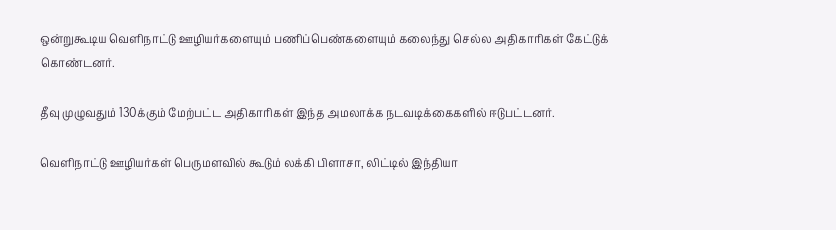ஒன்றுகூடிய வெளிநாட்டு ஊழியர்களையும் பணிப்பெண்களையும் கலைந்து செல்ல அதிகாரிகள் கேட்டுக் கொண்டனர்.

தீவு முழுவதும் 130க்கும் மேற்பட்ட அதிகாரிகள் இந்த அமலாக்க நடவடிக்கைகளில் ஈடுபட்டனர்.

வெளிநாட்டு ஊழியர்கள் பெருமளவில் கூடும் லக்கி பிளாசா, லிட்டில் இந்தியா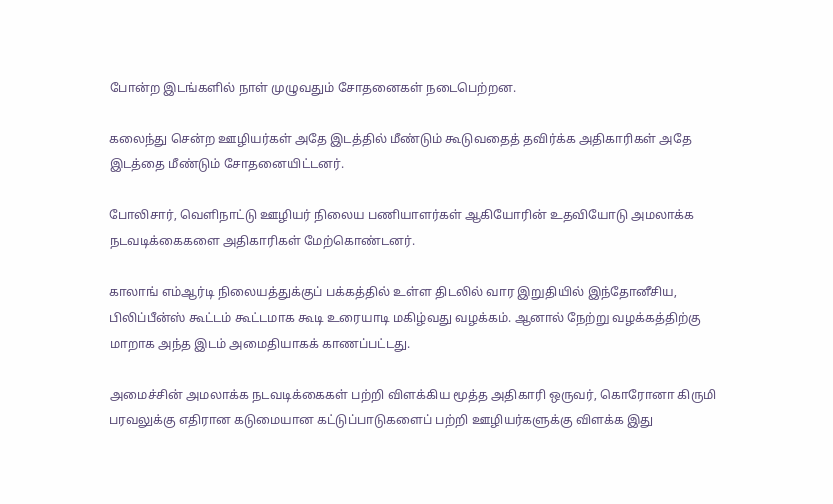போன்ற இடங்களில் நாள் முழுவதும் சோதனைகள் நடைபெற்றன.

கலைந்து சென்ற ஊழியர்கள் அதே இடத்தில் மீண்டும் கூடுவதைத் தவிர்க்க அதிகாரிகள் அதே இடத்தை மீண்டும் சோதனையிட்டனர்.

போலிசார், வெளிநாட்டு ஊழியர் நிலைய பணியாளர்கள் ஆகியோரின் உதவியோடு அமலாக்க நடவடிக்கைகளை அதிகாரிகள் மேற்கொண்டனர்.

காலாங் எம்ஆர்டி நிலையத்துக்குப் பக்கத்தில் உள்ள திடலில் வார இறுதியில் இந்தோனீசிய, பிலிப்பீன்ஸ் கூட்டம் கூட்டமாக கூடி உரையாடி மகிழ்வது வழக்கம். ஆனால் நேற்று வழக்கத்திற்கு மாறாக அந்த இடம் அமைதியாகக் காணப்பட்டது.

அமைச்சின் அமலாக்க நடவடிக்கைகள் பற்றி விளக்கிய மூத்த அதிகாரி ஒருவர், கொரோனா கிருமி பரவலுக்கு எதிரான கடுமையான கட்டுப்பாடுகளைப் பற்றி ஊழியர்களுக்கு விளக்க இது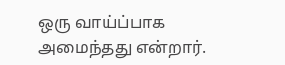ஒரு வாய்ப்பாக அமைந்தது என்றார்.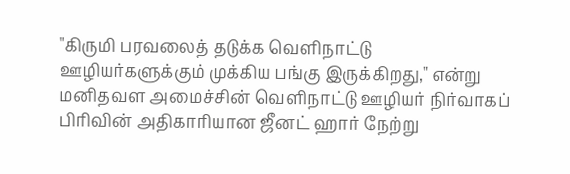"கிருமி பரவலைத் தடுக்க வெளிநாட்டு ஊழியர்களுக்கும் முக்கிய பங்கு இருக்கிறது," என்று மனிதவள அமைச்சின் வெளிநாட்டு ஊழியர் நிர்வாகப் பிரிவின் அதிகாரியான ஜீனட் ஹார் நேற்று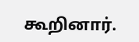கூறினார்.